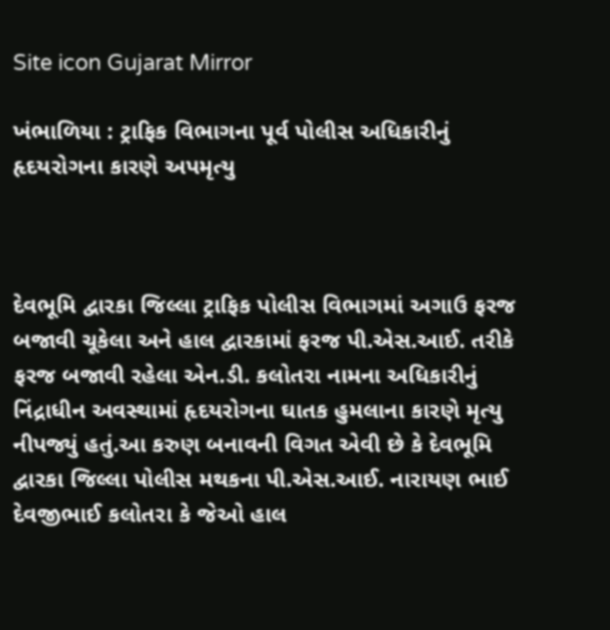Site icon Gujarat Mirror

ખંભાળિયા : ટ્રાફિક વિભાગના પૂર્વ પોલીસ અધિકારીનું હૃદયરોગના કારણે અપમૃત્યુ



દેવભૂમિ દ્વારકા જિલ્લા ટ્રાફિક પોલીસ વિભાગમાં અગાઉ ફરજ બજાવી ચૂકેલા અને હાલ દ્વારકામાં ફરજ પી.એસ.આઈ. તરીકે ફરજ બજાવી રહેલા એન.ડી. કલોતરા નામના અધિકારીનું નિંદ્રાધીન અવસ્થામાં હૃદયરોગના ઘાતક હુમલાના કારણે મૃત્યુ નીપજ્યું હતું.આ કરુણ બનાવની વિગત એવી છે કે દેવભૂમિ દ્વારકા જિલ્લા પોલીસ મથકના પી.એસ.આઈ. નારાયણ ભાઈ દેવજીભાઈ કલોતરા કે જેઓ હાલ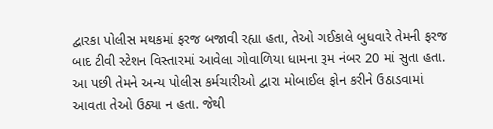દ્વારકા પોલીસ મથકમાં ફરજ બજાવી રહ્યા હતા, તેઓ ગઈકાલે બુધવારે તેમની ફરજ બાદ ટીવી સ્ટેશન વિસ્તારમાં આવેલા ગોવાળિયા ધામના રૂમ નંબર 20 માં સુતા હતા. આ પછી તેમને અન્ય પોલીસ કર્મચારીઓ દ્વારા મોબાઈલ ફોન કરીને ઉઠાડવામાં આવતા તેઓ ઉઠ્યા ન હતા. જેથી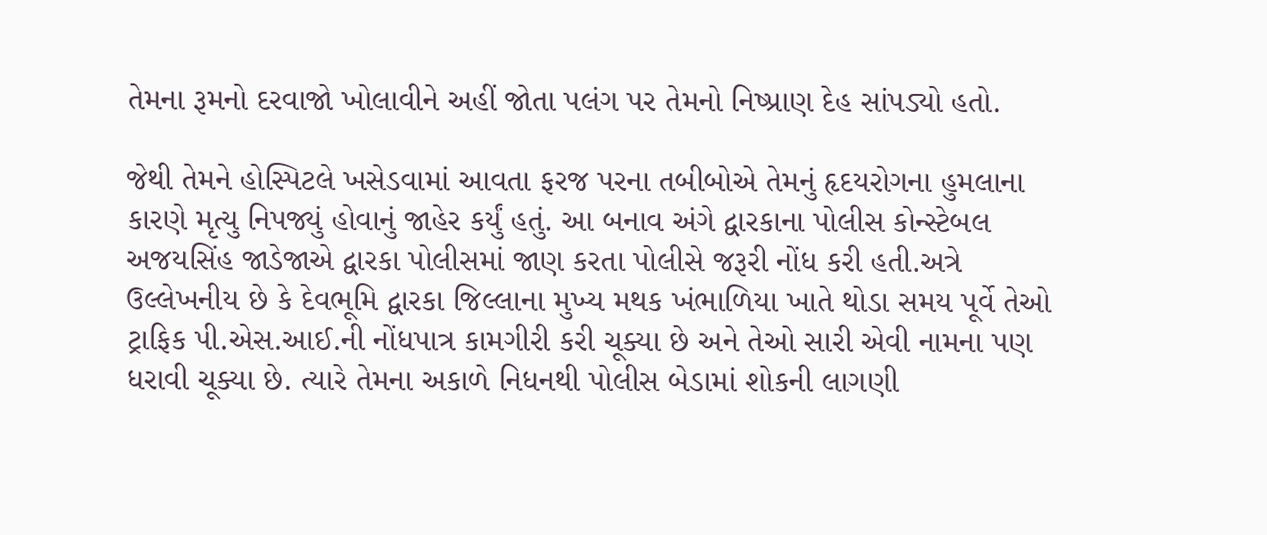તેમના રૂમનો દરવાજો ખોલાવીને અહીં જોતા પલંગ પર તેમનો નિષ્પ્રાણ દેહ સાંપડ્યો હતો.

જેથી તેમને હોસ્પિટલે ખસેડવામાં આવતા ફરજ પરના તબીબોએ તેમનું હૃદયરોગના હુમલાના કારણે મૃત્યુ નિપજ્યું હોવાનું જાહેર કર્યું હતું. આ બનાવ અંગે દ્વારકાના પોલીસ કોન્સ્ટેબલ અજયસિંહ જાડેજાએ દ્વારકા પોલીસમાં જાણ કરતા પોલીસે જરૂરી નોંધ કરી હતી.અત્રે ઉલ્લેખનીય છે કે દેવભૂમિ દ્વારકા જિલ્લાના મુખ્ય મથક ખંભાળિયા ખાતે થોડા સમય પૂર્વે તેઓ ટ્રાફિક પી.એસ.આઈ.ની નોંધપાત્ર કામગીરી કરી ચૂક્યા છે અને તેઓ સારી એવી નામના પણ ધરાવી ચૂક્યા છે. ત્યારે તેમના અકાળે નિધનથી પોલીસ બેડામાં શોકની લાગણી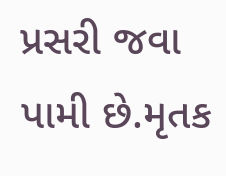પ્રસરી જવા પામી છે.મૃતક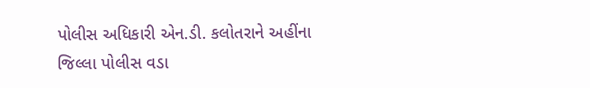પોલીસ અધિકારી એન.ડી. કલોતરાને અહીંના જિલ્લા પોલીસ વડા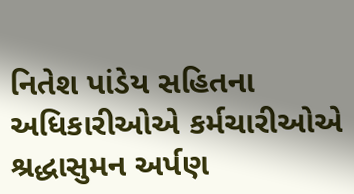નિતેશ પાંડેય સહિતના અધિકારીઓએ કર્મચારીઓએ શ્રદ્ધાસુમન અર્પણ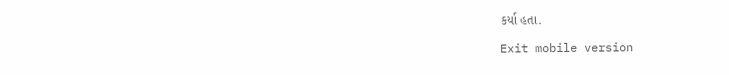કર્યા હતા.

Exit mobile version